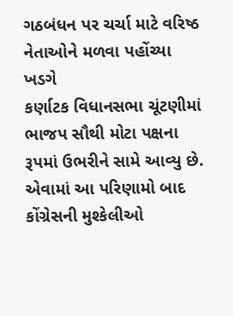ગઠબંધન પર ચર્ચા માટે વરિષ્ઠ નેતાઓને મળવા પહોંચ્યા ખડગે
કર્ણાટક વિધાનસભા ચૂંટણીમાં ભાજપ સૌથી મોટા પક્ષના રૂપમાં ઉભરીને સામે આવ્યુ છે. એવામાં આ પરિણામો બાદ કોંગ્રેસની મુશ્કેલીઓ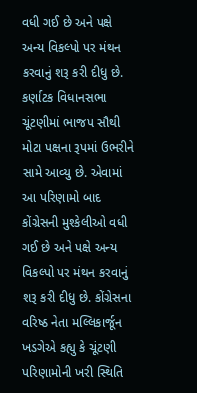વધી ગઈ છે અને પક્ષે અન્ય વિકલ્પો પર મંથન કરવાનું શરૂ કરી દીધુ છે.
કર્ણાટક વિધાનસભા ચૂંટણીમાં ભાજપ સૌથી મોટા પક્ષના રૂપમાં ઉભરીને સામે આવ્યુ છે. એવામાં આ પરિણામો બાદ કોંગ્રેસની મુશ્કેલીઓ વધી ગઈ છે અને પક્ષે અન્ય વિકલ્પો પર મંથન કરવાનું શરૂ કરી દીધુ છે. કોંગ્રેસના વરિષ્ઠ નેતા મલ્લિકાર્જૂન ખડગેએ કહ્યુ કે ચૂંટણી પરિણામોની ખરી સ્થિતિ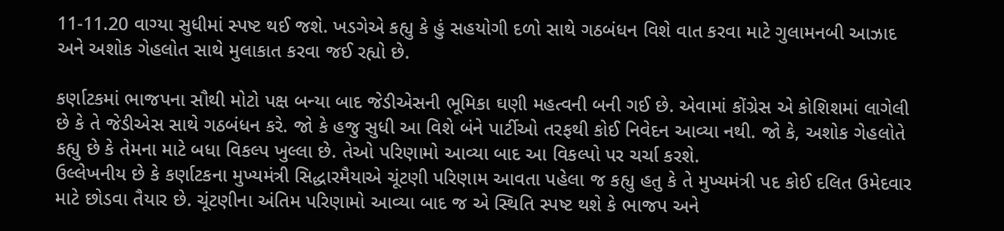11-11.20 વાગ્યા સુધીમાં સ્પષ્ટ થઈ જશે. ખડગેએ કહ્યુ કે હું સહયોગી દળો સાથે ગઠબંધન વિશે વાત કરવા માટે ગુલામનબી આઝાદ અને અશોક ગેહલોત સાથે મુલાકાત કરવા જઈ રહ્યો છે.

કર્ણાટકમાં ભાજપના સૌથી મોટો પક્ષ બન્યા બાદ જેડીએસની ભૂમિકા ઘણી મહત્વની બની ગઈ છે. એવામાં કોંગ્રેસ એ કોશિશમાં લાગેલી છે કે તે જેડીએસ સાથે ગઠબંધન કરે. જો કે હજુ સુધી આ વિશે બંને પાર્ટીઓ તરફથી કોઈ નિવેદન આવ્યા નથી. જો કે, અશોક ગેહલોતે કહ્યુ છે કે તેમના માટે બધા વિકલ્પ ખુલ્લા છે. તેઓ પરિણામો આવ્યા બાદ આ વિકલ્પો પર ચર્ચા કરશે.
ઉલ્લેખનીય છે કે કર્ણાટકના મુખ્યમંત્રી સિદ્ધારમૈયાએ ચૂંટણી પરિણામ આવતા પહેલા જ કહ્યુ હતુ કે તે મુખ્યમંત્રી પદ કોઈ દલિત ઉમેદવાર માટે છોડવા તૈયાર છે. ચૂંટણીના અંતિમ પરિણામો આવ્યા બાદ જ એ સ્થિતિ સ્પષ્ટ થશે કે ભાજપ અને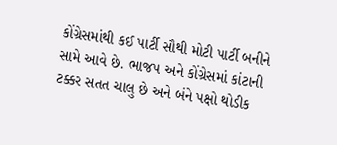કોંગ્રેસમાંથી કઈ પાર્ટી સૌથી મોટી પાર્ટી બનીને સામે આવે છે. ભાજપ અને કોંગ્રેસમાં કાંટાની ટક્કર સતત ચાલુ છે અને બંને પક્ષો થોડીક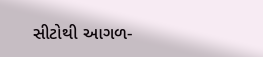સીટોથી આગળ-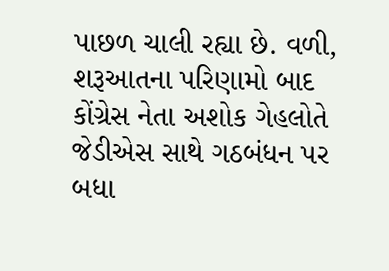પાછળ ચાલી રહ્યા છે. વળી, શરૂઆતના પરિણામો બાદ કોંગ્રેસ નેતા અશોક ગેહલોતે જેડીએસ સાથે ગઠબંધન પર બધા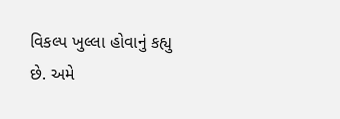વિકલ્પ ખુલ્લા હોવાનું કહ્યુ છે. અમે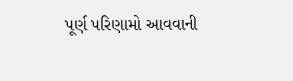પૂર્ણ પરિણામો આવવાની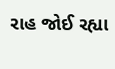રાહ જોઈ રહ્યા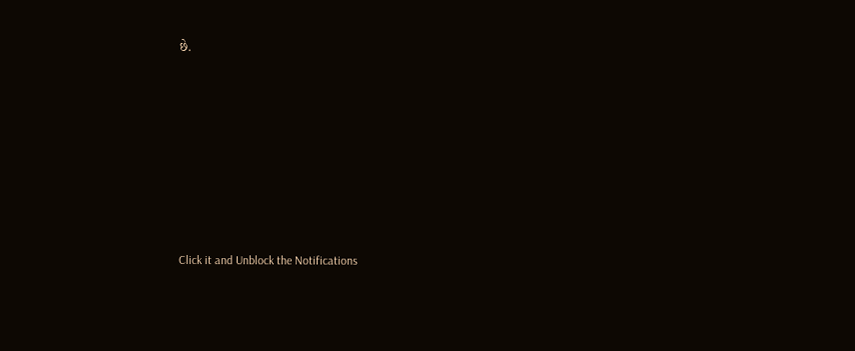છે.












Click it and Unblock the Notifications